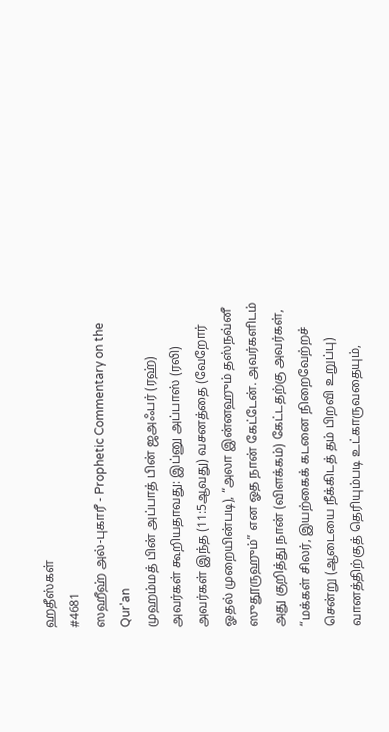ஹதீஸ்கள்
#4681
ஸஹீஹ் அல்-புகாரீ - Prophetic Commentary on the Qur'an
முஹம்மத் பின் அப்பாத் பின் ஜஅஃபர் (ரஹ்) அவர்கள் கூறியதாவது: இப்னு அப்பாஸ் (ரலி) அவர்கள் இந்த (11:5ஆவது) வசனத்தை (வேறோர் ஓதல் முறையின்படி), “அலா இன்னஹும் தஸ்நவ்னீ ஸுதூருஹும்” என ஓத நான் கேட்டேன். அவர்களிடம் அது குறித்து நான் (விளக்கம்) கேட்டதற்கு அவர்கள், “மக்கள் சிலர், இயற்கைக் கடனை நிறைவேற்றச் சென்று (ஆடையை நீக்கிடத் தம் பிறவி உறுப்பு) வானத்திற்குத் தெரியும்படி உட்காருவதையும்,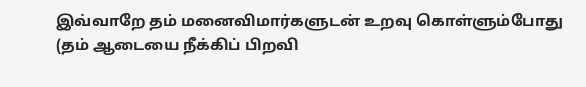இவ்வாறே தம் மனைவிமார்களுடன் உறவு கொள்ளும்போது (தம் ஆடையை நீக்கிப் பிறவி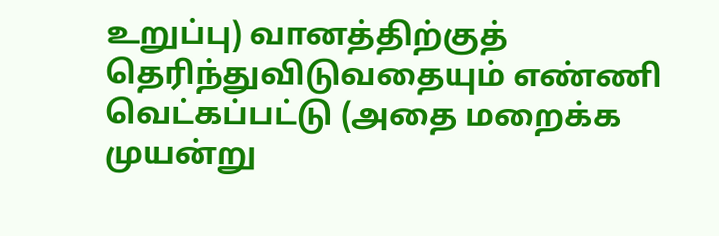உறுப்பு) வானத்திற்குத் தெரிந்துவிடுவதையும் எண்ணி வெட்கப்பட்டு (அதை மறைக்க முயன்று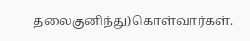தலைகுனிந்து)கொள்வார்கள்.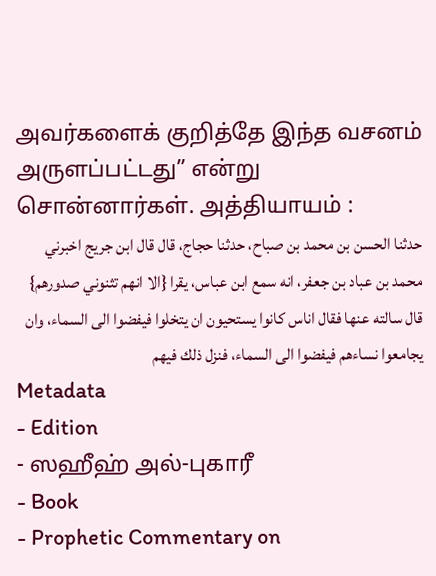அவர்களைக் குறித்தே இந்த வசனம் அருளப்பட்டது” என்று சொன்னார்கள். அத்தியாயம் :
حدثنا الحسن بن محمد بن صباح، حدثنا حجاج، قال قال ابن جريج اخبرني محمد بن عباد بن جعفر، انه سمع ابن عباس، يقرا {الا انهم تثنوني صدورهم} قال سالته عنها فقال اناس كانوا يستحيون ان يتخلوا فيفضوا الى السماء، وان يجامعوا نساءهم فيفضوا الى السماء، فنزل ذلك فيهم
Metadata
- Edition
- ஸஹீஹ் அல்-புகாரீ
- Book
- Prophetic Commentary on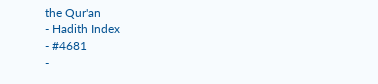the Qur'an
- Hadith Index
- #4681
-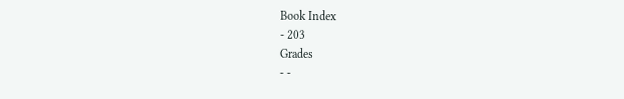Book Index
- 203
Grades
- -